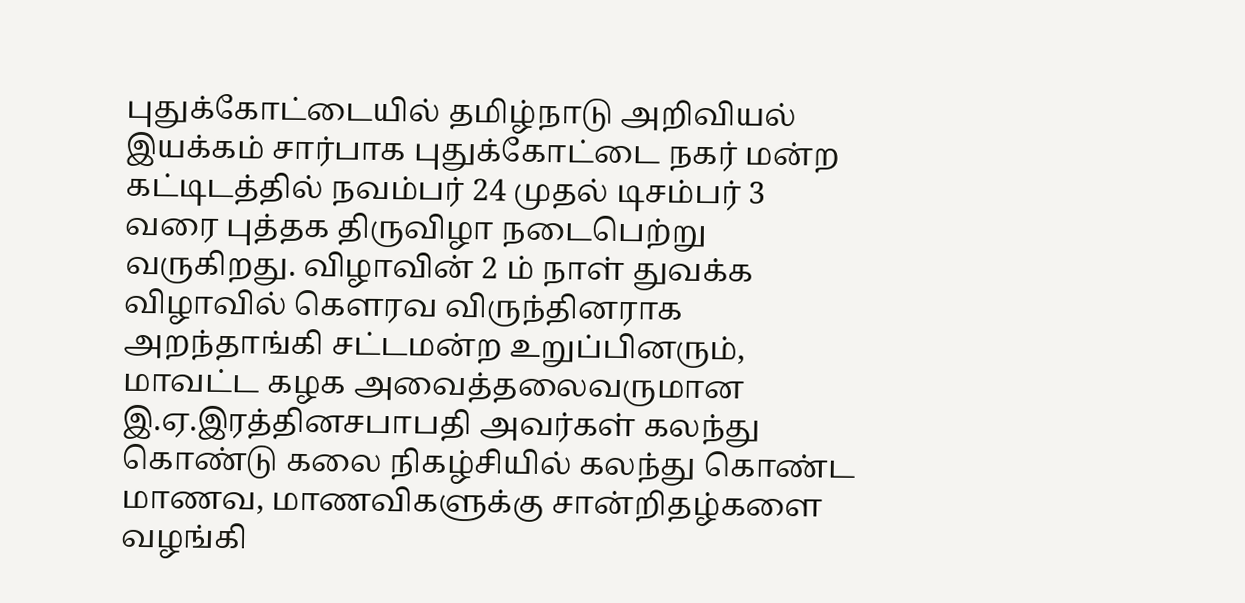புதுக்கோட்டையில் தமிழ்நாடு அறிவியல் இயக்கம் சார்பாக புதுக்கோட்டை நகர் மன்ற கட்டிடத்தில் நவம்பர் 24 முதல் டிசம்பர் 3 வரை புத்தக திருவிழா நடைபெற்று வருகிறது. விழாவின் 2 ம் நாள் துவக்க விழாவில் கௌரவ விருந்தினராக அறந்தாங்கி சட்டமன்ற உறுப்பினரும், மாவட்ட கழக அவைத்தலைவருமான இ.ஏ.இரத்தினசபாபதி அவர்கள் கலந்து கொண்டு கலை நிகழ்சியில் கலந்து கொண்ட மாணவ, மாணவிகளுக்கு சான்றிதழ்களை வழங்கி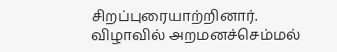சிறப்புரையாற்றினார்.
விழாவில் அறமனச்செம்மல்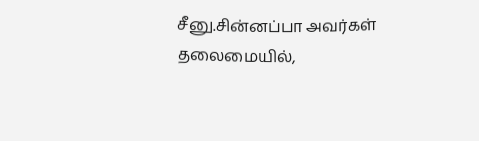சீனு.சின்னப்பா அவர்கள் தலைமையில்,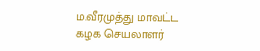ம.வீரமுத்து மாவட்ட கழக செயலாளர்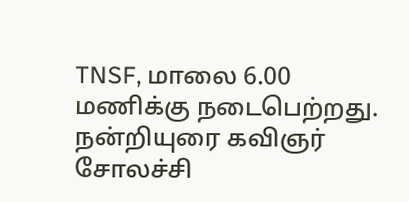TNSF, மாலை 6.00 மணிக்கு நடைபெற்றது. நன்றியுரை கவிஞர் சோலச்சி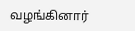வழங்கினார்